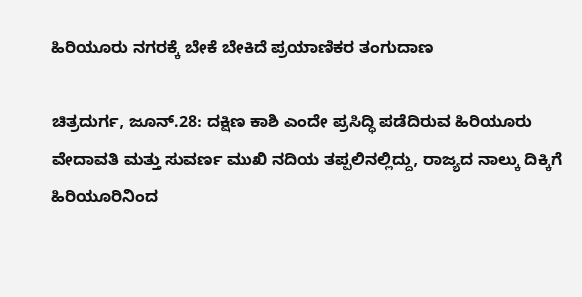ಹಿರಿಯೂರು ನಗರಕ್ಕೆ ಬೇಕೆ ಬೇಕಿದೆ ಪ್ರಯಾಣಿಕರ ತಂಗುದಾಣ

ಚಿತ್ರದುರ್ಗ, ಜೂನ್.28: ದಕ್ಷಿಣ ಕಾಶಿ ಎಂದೇ ಪ್ರಸಿದ್ಧಿ ಪಡೆದಿರುವ ಹಿರಿಯೂರು ವೇದಾವತಿ ಮತ್ತು ಸುವರ್ಣ ಮುಖಿ ನದಿಯ ತಪ್ಪಲಿನಲ್ಲಿದ್ದು, ರಾಜ್ಯದ ನಾಲ್ಕು ದಿಕ್ಕಿಗೆ ಹಿರಿಯೂರಿನಿಂದ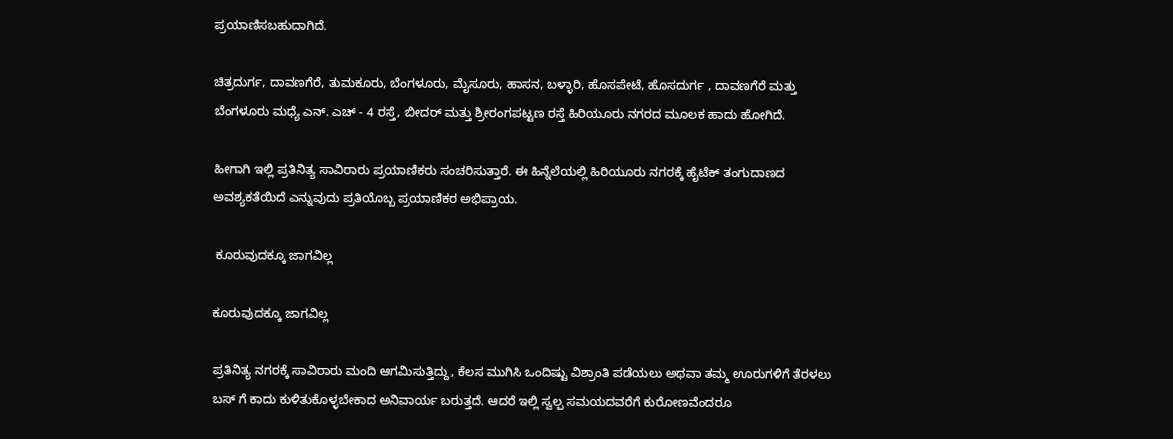ಪ್ರಯಾಣಿಸಬಹುದಾಗಿದೆ.

ಚಿತ್ರದುರ್ಗ, ದಾವಣಗೆರೆ, ತುಮಕೂರು, ಬೆಂಗಳೂರು, ಮೈಸೂರು, ಹಾಸನ, ಬಳ್ಳಾರಿ, ಹೊಸಪೇಟೆ, ಹೊಸದುರ್ಗ , ದಾವಣಗೆರೆ ಮತ್ತು ಬೆಂಗಳೂರು ಮಧ್ಯೆ ಎನ್. ಎಚ್ - 4 ರಸ್ತೆ, ಬೀದರ್ ಮತ್ತು ಶ್ರೀರಂಗಪಟ್ಟಣ ರಸ್ತೆ ಹಿರಿಯೂರು ನಗರದ ಮೂಲಕ ಹಾದು ಹೋಗಿದೆ.

ಹೀಗಾಗಿ ಇಲ್ಲಿ ಪ್ರತಿನಿತ್ಯ ಸಾವಿರಾರು ಪ್ರಯಾಣಿಕರು ಸಂಚರಿಸುತ್ತಾರೆ. ಈ ಹಿನ್ನೆಲೆಯಲ್ಲಿ ಹಿರಿಯೂರು ನಗರಕ್ಕೆ ಹೈಟೆಕ್ ತಂಗುದಾಣದ ಅವಶ್ಯಕತೆಯಿದೆ ಎನ್ನುವುದು ಪ್ರತಿಯೊಬ್ಬ ಪ್ರಯಾಣಿಕರ ಅಭಿಪ್ರಾಯ.

 ಕೂರುವುದಕ್ಕೂ ಜಾಗವಿಲ್ಲ

ಕೂರುವುದಕ್ಕೂ ಜಾಗವಿಲ್ಲ

ಪ್ರತಿನಿತ್ಯ ನಗರಕ್ಕೆ ಸಾವಿರಾರು ಮಂದಿ ಆಗಮಿಸುತ್ತಿದ್ದು, ಕೆಲಸ ಮುಗಿಸಿ ಒಂದಿಷ್ಟು ವಿಶ್ರಾಂತಿ ಪಡೆಯಲು ಅಥವಾ ತಮ್ಮ ಊರುಗಳಿಗೆ ತೆರಳಲು ಬಸ್ ಗೆ ಕಾದು ಕುಳಿತುಕೊಳ್ಳಬೇಕಾದ ಅನಿವಾರ್ಯ ಬರುತ್ತದೆ. ಆದರೆ ಇಲ್ಲಿ ಸ್ವಲ್ಪ ಸಮಯದವರೆಗೆ ಕುರೋಣವೆಂದರೂ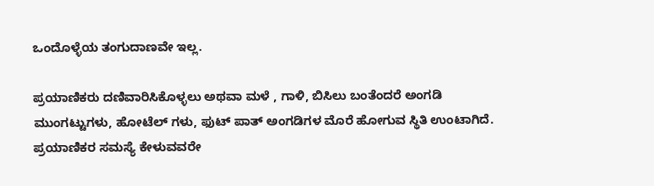ಒಂದೊಳ್ಳೆಯ ತಂಗುದಾಣವೇ ಇಲ್ಲ.

ಪ್ರಯಾಣಿಕರು ದಣಿವಾರಿಸಿಕೊಳ್ಳಲು ಅಥವಾ ಮಳೆ , ಗಾಳಿ, ಬಿಸಿಲು ಬಂತೆಂದರೆ ಅಂಗಡಿ ಮುಂಗಟ್ಟುಗಳು, ಹೋಟೆಲ್ ಗಳು, ಫುಟ್ ಪಾತ್ ಅಂಗಡಿಗಳ ಮೊರೆ ಹೋಗುವ ಸ್ಥಿತಿ ಉಂಟಾಗಿದೆ. ಪ್ರಯಾಣಿಕರ ಸಮಸ್ಯೆ ಕೇಳುವವರೇ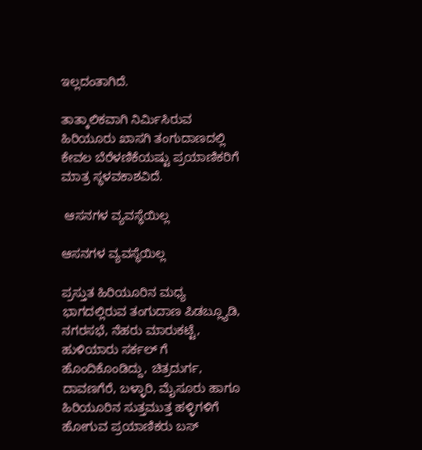ಇಲ್ಲದಂತಾಗಿದೆ.

ತಾತ್ಕಾಲಿಕವಾಗಿ ನಿರ್ಮಿಸಿರುವ ಹಿರಿಯೂರು ಖಾಸಗಿ ತಂಗುದಾಣದಲ್ಲಿ ಕೇವಲ ಬೆರೆಳಣಿಕೆಯಷ್ಟು ಪ್ರಯಾಣಿಕರಿಗೆ ಮಾತ್ರ ಸ್ಥಳವಕಾಶವಿದೆ.

 ಆಸನಗಳ ವ್ಯವಸ್ಥೆಯಿಲ್ಲ

ಆಸನಗಳ ವ್ಯವಸ್ಥೆಯಿಲ್ಲ

ಪ್ರಸ್ತುತ ಹಿರಿಯೂರಿನ ಮಧ್ಯ ಭಾಗದಲ್ಲಿರುವ ತಂಗುದಾಣ ಪಿಡಬ್ಲ್ಯೂಡಿ, ನಗರಸಭೆ, ನೆಹರು ಮಾರುಕಟ್ಟೆ, ಹುಳಿಯಾರು ಸರ್ಕಲ್ ಗೆ ಹೊಂದಿಕೊಂಡಿದ್ದು, ಚಿತ್ರದುರ್ಗ, ದಾವಣಗೆರೆ, ಬಳ್ಳಾರಿ, ಮೈಸೂರು ಹಾಗೂ ಹಿರಿಯೂರಿನ ಸುತ್ತಮುತ್ತ ಹಳ್ಳಿಗಳಿಗೆ ಹೋಗುವ ಪ್ರಯಾಣಿಕರು ಬಸ್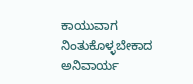ಕಾಯುವಾಗ ನಿಂತುಕೊಳ್ಳಬೇಕಾದ ಅನಿವಾರ್ಯ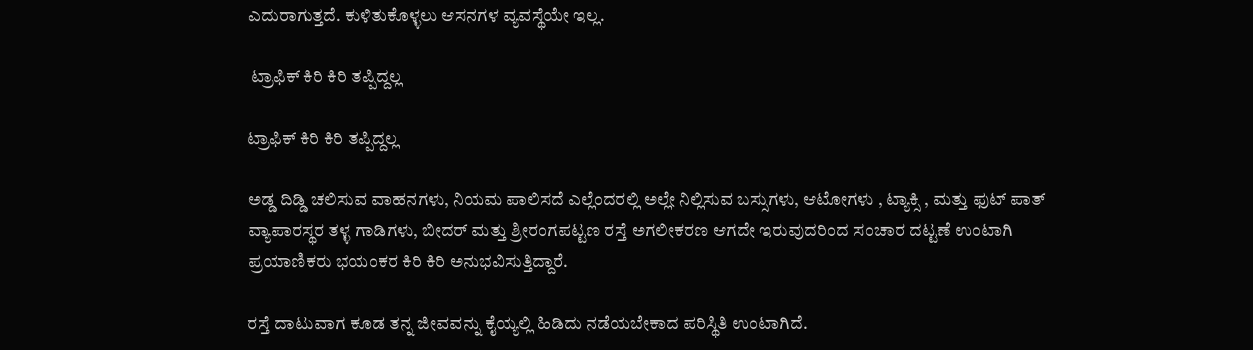ಎದುರಾಗುತ್ತದೆ. ಕುಳಿತುಕೊಳ್ಳಲು ಆಸನಗಳ ವ್ಯವಸ್ಥೆಯೇ ಇಲ್ಲ.

 ಟ್ರಾಫಿಕ್ ಕಿರಿ ಕಿರಿ ತಪ್ಪಿದ್ದಲ್ಲ

ಟ್ರಾಫಿಕ್ ಕಿರಿ ಕಿರಿ ತಪ್ಪಿದ್ದಲ್ಲ

ಅಡ್ಡ ದಿಡ್ಡಿ ಚಲಿಸುವ ವಾಹನಗಳು, ನಿಯಮ ಪಾಲಿಸದೆ ಎಲ್ಲೆಂದರಲ್ಲಿ ಅಲ್ಲೇ ನಿಲ್ಲಿಸುವ ಬಸ್ಸುಗಳು, ಆಟೋಗಳು , ಟ್ಯಾಕ್ಸಿ , ಮತ್ತು ಫುಟ್ ಪಾತ್ ವ್ಯಾಪಾರಸ್ಥರ ತಳ್ಳ ಗಾಡಿಗಳು, ಬೀದರ್ ಮತ್ತು ಶ್ರೀರಂಗಪಟ್ಟಣ ರಸ್ತೆ ಅಗಲೀಕರಣ ಆಗದೇ ಇರುವುದರಿಂದ ಸಂಚಾರ ದಟ್ಟಣೆ ಉಂಟಾಗಿ ಪ್ರಯಾಣಿಕರು ಭಯಂಕರ ಕಿರಿ ಕಿರಿ ಅನುಭವಿಸುತ್ತಿದ್ದಾರೆ.

ರಸ್ತೆ ದಾಟುವಾಗ ಕೂಡ ತನ್ನ ಜೀವವನ್ನು ಕೈಯ್ಯಲ್ಲಿ ಹಿಡಿದು ನಡೆಯಬೇಕಾದ ಪರಿಸ್ಥಿತಿ ಉಂಟಾಗಿದೆ.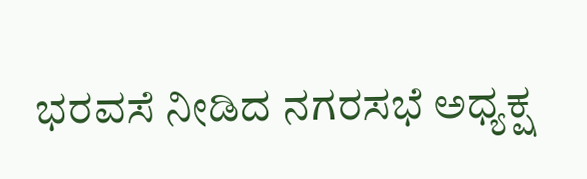ಭರವಸೆ ನೀಡಿದ ನಗರಸಭೆ ಅಧ್ಯಕ್ಷ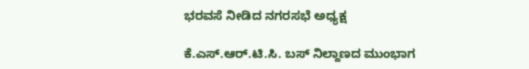ಭರವಸೆ ನೀಡಿದ ನಗರಸಭೆ ಅಧ್ಯಕ್ಷ

ಕೆ.ಎಸ್.ಆರ್.ಟಿ.ಸಿ. ಬಸ್ ನಿಲ್ದಾಣದ ಮುಂಭಾಗ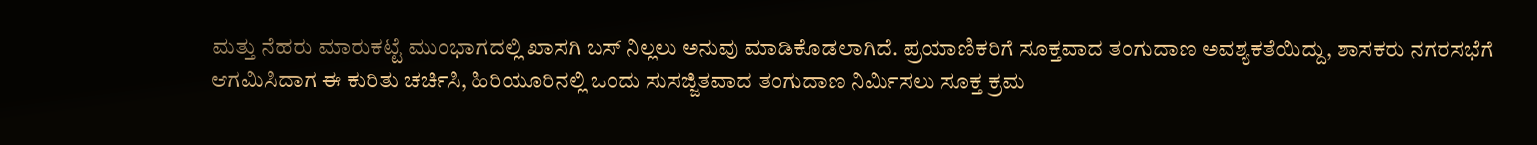ಮತ್ತು ನೆಹರು ಮಾರುಕಟ್ಟೆ ಮುಂಭಾಗದಲ್ಲಿ ಖಾಸಗಿ ಬಸ್ ನಿಲ್ಲಲು ಅನುವು ಮಾಡಿಕೊಡಲಾಗಿದೆ. ಪ್ರಯಾಣಿಕರಿಗೆ ಸೂಕ್ತವಾದ ತಂಗುದಾಣ ಅವಶ್ಯಕತೆಯಿದ್ದು, ಶಾಸಕರು ನಗರಸಭೆಗೆ ಆಗಮಿಸಿದಾಗ ಈ ಕುರಿತು ಚರ್ಚಿಸಿ, ಹಿರಿಯೂರಿನಲ್ಲಿ ಒಂದು ಸುಸಜ್ಜಿತವಾದ ತಂಗುದಾಣ ನಿರ್ಮಿಸಲು ಸೂಕ್ತ ಕ್ರಮ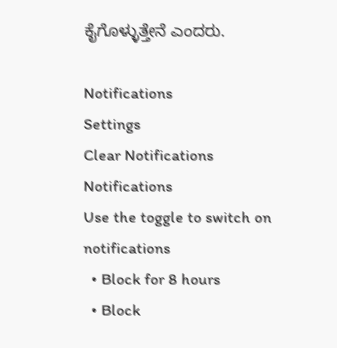ಕೈಗೊಳ್ಳುತ್ತೇನೆ ಎಂದರು.

Notifications
Settings
Clear Notifications
Notifications
Use the toggle to switch on notifications
  • Block for 8 hours
  • Block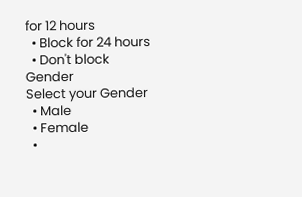for 12 hours
  • Block for 24 hours
  • Don't block
Gender
Select your Gender
  • Male
  • Female
  •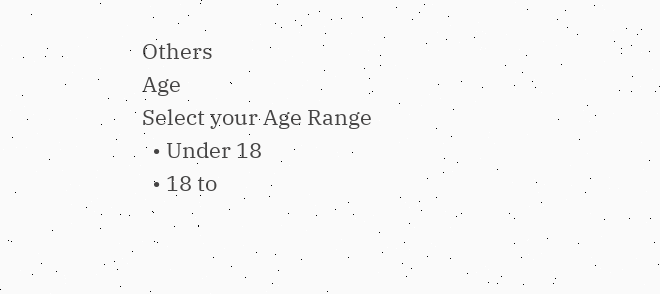Others
Age
Select your Age Range
  • Under 18
  • 18 to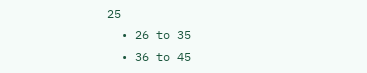25
  • 26 to 35
  • 36 to 45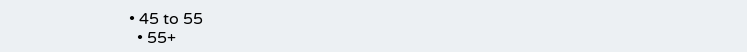• 45 to 55
  • 55+